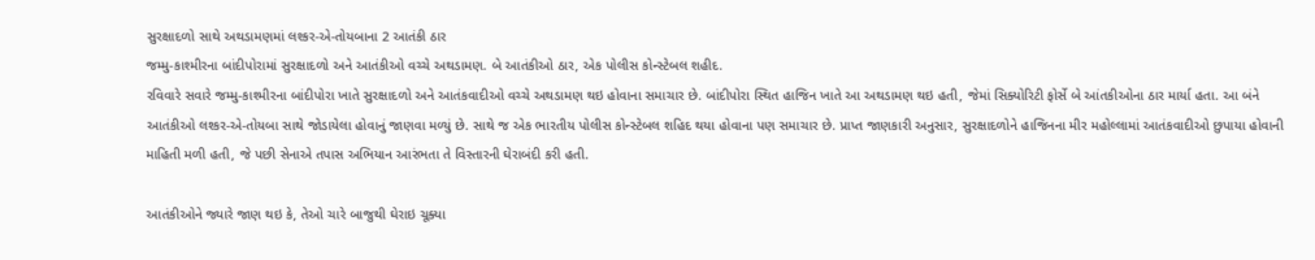સુરક્ષાદળો સાથે અથડામણમાં લશ્કર-એ-તોયબાના 2 આતંકી ઠાર
જમ્મુ-કાશ્મીરના બાંદીપોરામાં સુરક્ષાદળો અને આતંકીઓ વચ્ચે અથડામણ. બે આતંકીઓ ઠાર, એક પોલીસ કોન્સ્ટેબલ શહીદ.
રવિવારે સવારે જમ્મુ-કાશ્મીરના બાંદીપોરા ખાતે સુરક્ષાદળો અને આતંકવાદીઓ વચ્ચે અથડામણ થઇ હોવાના સમાચાર છે. બાંદીપોરા સ્થિત હાજિન ખાતે આ અથડામણ થઇ હતી, જેમાં સિક્યોરિટી ફોર્સે બે આંતકીઓના ઠાર માર્યા હતા. આ બંને આતંકીઓ લશ્કર-એ-તોયબા સાથે જોડાયેલા હોવાનું જાણવા મળ્યું છે. સાથે જ એક ભારતીય પોલીસ કોન્સ્ટેબલ શહિદ થયા હોવાના પણ સમાચાર છે. પ્રાપ્ત જાણકારી અનુસાર, સુરક્ષાદળોને હાજિનના મીર મહોલ્લામાં આતંકવાદીઓ છુપાયા હોવાની માહિતી મળી હતી, જે પછી સેનાએ તપાસ અભિયાન આરંભતા તે વિસ્તારની ઘેરાબંદી કરી હતી.

આતંકીઓને જ્યારે જાણ થઇ કે, તેઓ ચારે બાજુથી ઘેરાઇ ચૂક્યા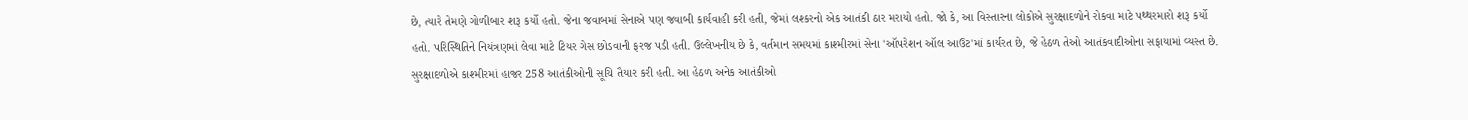છે, ત્યારે તેમણે ગોળીબાર શરૂ કર્યો હતો. જેના જવાબમાં સેનાએ પણ જવાબી કાર્યવાહી કરી હતી, જેમાં લશ્કરનો એક આતંકી ઠાર મરાયો હતો. જો કે, આ વિસ્તારના લોકોએ સુરક્ષાદળોને રોકવા માટે પથ્થરમારો શરૂ કર્યો હતો. પરિસ્થિતિને નિયંત્રણમાં લેવા માટે ટિયર ગેસ છોડવાની ફરજ પડી હતી. ઉલ્લેખનીય છે કે, વર્તમાન સમયમાં કાશ્મીરમાં સેના 'ઑપરેશન ઑલ આઉટ'માં કાર્યરત છે, જે હેઠળ તેઓ આતંકવાદીઓના સફાયામાં વ્યસ્ત છે. સુરક્ષાદળોએ કાશ્મીરમાં હાજર 258 આતંકીઓની સૂચિ તૈયાર કરી હતી. આ હેઠળ અનેક આતંકીઓ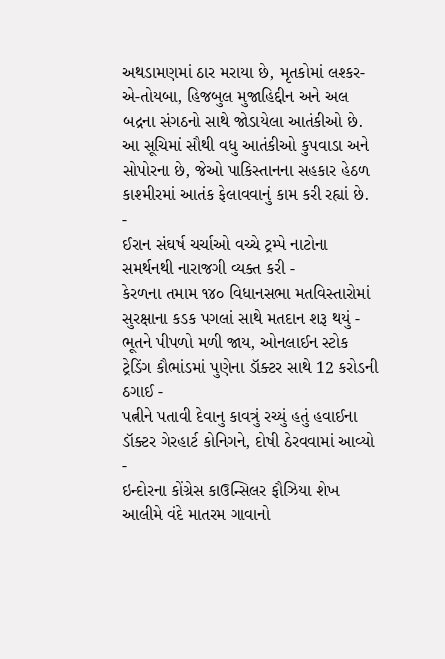અથડામણમાં ઠાર મરાયા છે, મૃતકોમાં લશ્કર-એ-તોયબા, હિજબુલ મુજાહિદ્દીન અને અલ બદ્રના સંગઠનો સાથે જોડાયેલા આતંકીઓ છે. આ સૂચિમાં સૌથી વધુ આતંકીઓ કુપવાડા અને સોપોરના છે, જેઓ પાકિસ્તાનના સહકાર હેઠળ કાશ્મીરમાં આતંક ફેલાવવાનું કામ કરી રહ્યાં છે.
-
ઈરાન સંઘર્ષ ચર્ચાઓ વચ્ચે ટ્રમ્પે નાટોના સમર્થનથી નારાજગી વ્યક્ત કરી -
કેરળના તમામ ૧૪૦ વિધાનસભા મતવિસ્તારોમાં સુરક્ષાના કડક પગલાં સાથે મતદાન શરૂ થયું -
ભૂતને પીપળો મળી જાય, ઓનલાઈન સ્ટોક ટ્રેડિંગ કૌભાંડમાં પુણેના ડૉક્ટર સાથે 12 કરોડની ઠગાઈ -
પત્નીને પતાવી દેવાનુ કાવત્રું રચ્યું હતું હવાઈના ડૉક્ટર ગેરહાર્ટ કોનિગને, દોષી ઠેરવવામાં આવ્યો -
ઇન્દોરના કોંગ્રેસ કાઉન્સિલર ફૌઝિયા શેખ આલીમે વંદે માતરમ ગાવાનો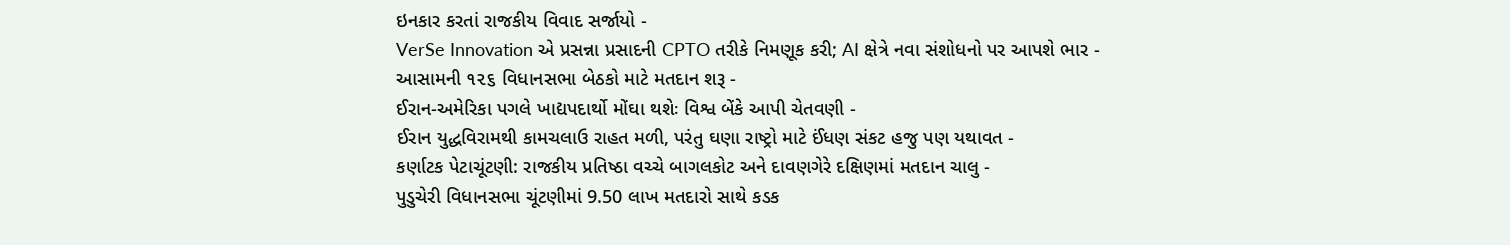ઇનકાર કરતાં રાજકીય વિવાદ સર્જાયો -
VerSe Innovation એ પ્રસન્ના પ્રસાદની CPTO તરીકે નિમણૂક કરી; AI ક્ષેત્રે નવા સંશોધનો પર આપશે ભાર -
આસામની ૧૨૬ વિધાનસભા બેઠકો માટે મતદાન શરૂ -
ઈરાન-અમેરિકા પગલે ખાદ્યપદાર્થો મોંઘા થશેઃ વિશ્વ બેંકે આપી ચેતવણી -
ઈરાન યુદ્ધવિરામથી કામચલાઉ રાહત મળી, પરંતુ ઘણા રાષ્ટ્રો માટે ઈંધણ સંકટ હજુ પણ યથાવત -
કર્ણાટક પેટાચૂંટણી: રાજકીય પ્રતિષ્ઠા વચ્ચે બાગલકોટ અને દાવણગેરે દક્ષિણમાં મતદાન ચાલુ -
પુડુચેરી વિધાનસભા ચૂંટણીમાં 9.50 લાખ મતદારો સાથે કડક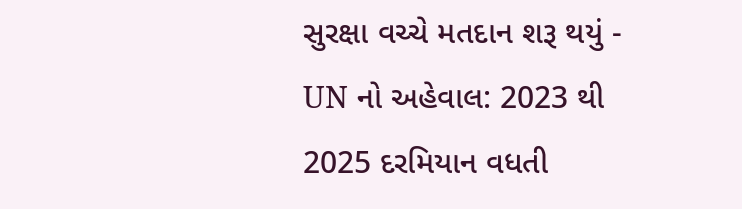સુરક્ષા વચ્ચે મતદાન શરૂ થયું -
UN નો અહેવાલ: 2023 થી 2025 દરમિયાન વધતી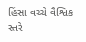હિંસા વચ્ચે વૈશ્વિક સ્તરે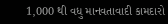1,000 થી વધુ માનવતાવાદી કામદારો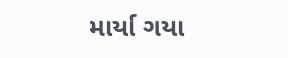માર્યા ગયા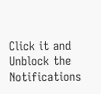Click it and Unblock the Notifications